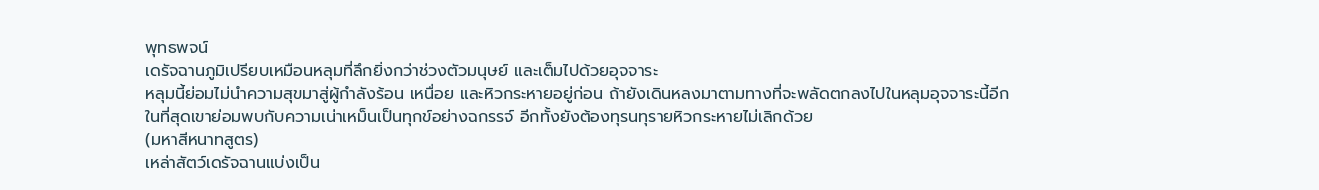พุทธพจน์
เดรัจฉานภูมิเปรียบเหมือนหลุมที่ลึกยิ่งกว่าช่วงตัวมนุษย์ และเต็มไปด้วยอุจจาระ
หลุมนี้ย่อมไม่นำความสุขมาสู่ผู้กำลังร้อน เหนื่อย และหิวกระหายอยู่ก่อน ถ้ายังเดินหลงมาตามทางที่จะพลัดตกลงไปในหลุมอุจจาระนี้อีก
ในที่สุดเขาย่อมพบกับความเน่าเหม็นเป็นทุกข์อย่างฉกรรจ์ อีกทั้งยังต้องทุรนทุรายหิวกระหายไม่เลิกด้วย
(มหาสีหนาทสูตร)
เหล่าสัตว์เดรัจฉานแบ่งเป็น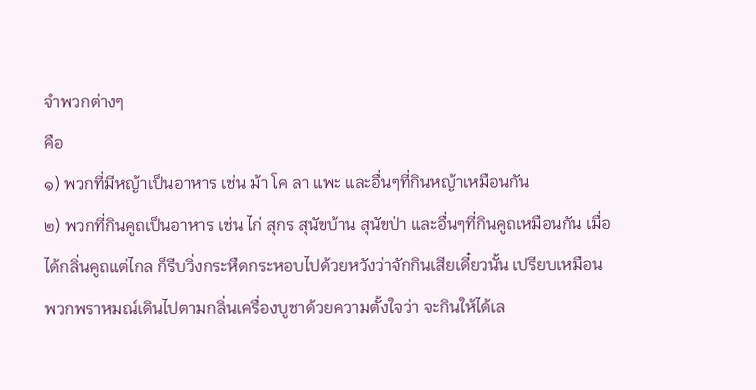จำพวกต่างๆ
คือ
๑) พวกที่มีหญ้าเป็นอาหาร เช่น ม้า โค ลา แพะ และอื่นๆที่กินหญ้าเหมือนกัน
๒) พวกที่กินคูถเป็นอาหาร เช่น ไก่ สุกร สุนัขบ้าน สุนัขป่า และอื่นๆที่กินคูถเหมือนกัน เมื่อได้กลิ่นคูถแต่ไกล ก็รีบวิ่งกระหืดกระหอบไปด้วยหวังว่าจักกินเสียเดี๋ยวนั้น เปรียบเหมือนพวกพราหมณ์เดินไปตามกลิ่นเครื่องบูชาด้วยความตั้งใจว่า จะกินให้ได้เล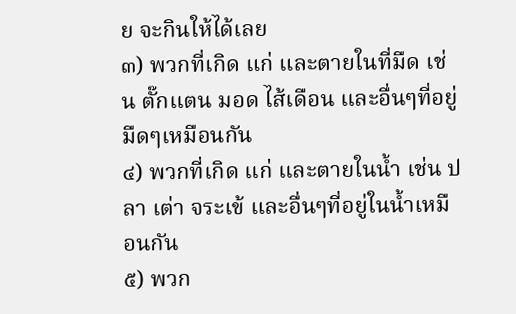ย จะกินให้ได้เลย
๓) พวกที่เกิด แก่ และตายในที่มืด เช่น ตั๊กแตน มอด ไส้เดือน และอื่นๆที่อยู่มืดๆเหมือนกัน
๔) พวกที่เกิด แก่ และตายในน้ำ เช่น ปลา เต่า จระเข้ และอื่นๆที่อยู่ในน้ำเหมือนกัน
๕) พวก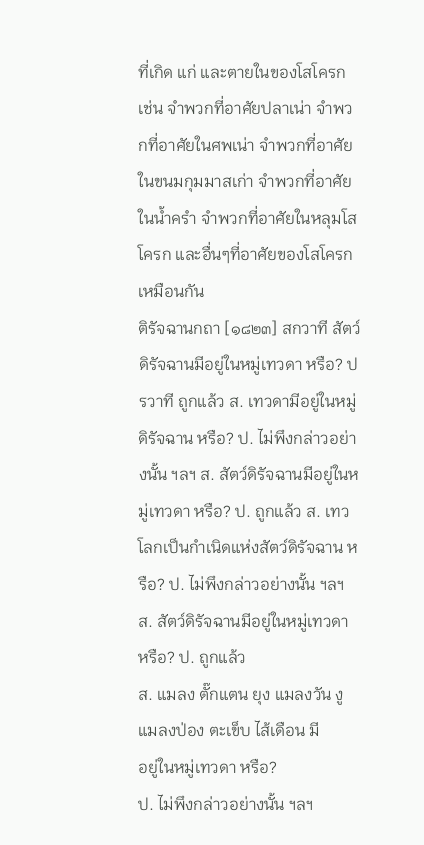ที่เกิด แก่ และตายในของโสโครก เช่น จำพวกที่อาศัยปลาเน่า จำพวกที่อาศัยในศพเน่า จำพวกที่อาศัยในขนมกุมมาสเก่า จำพวกที่อาศัยในน้ำครำ จำพวกที่อาศัยในหลุมโสโครก และอื่นๆที่อาศัยของโสโครกเหมือนกัน
ติรัจฉานกถา [๑๘๒๓] สกวาที สัตว์ดิรัจฉานมีอยู่ในหมู่เทวดา หรือ? ปรวาที ถูกแล้ว ส. เทวดามีอยู่ในหมู่ดิรัจฉาน หรือ? ป. ไม่พึงกล่าวอย่างนั้น ฯลฯ ส. สัตว์ดิรัจฉานมีอยู่ในหมู่เทวดา หรือ? ป. ถูกแล้ว ส. เทวโลกเป็นกำเนิดแห่งสัตว์ดิรัจฉาน หรือ? ป. ไม่พึงกล่าวอย่างนั้น ฯลฯ ส. สัตว์ดิรัจฉานมีอยู่ในหมู่เทวดา หรือ? ป. ถูกแล้ว
ส. แมลง ตั๊กแตน ยุง แมลงวัน งู แมลงป่อง ตะเข็บ ไส้เดือน มี
อยู่ในหมู่เทวดา หรือ?
ป. ไม่พึงกล่าวอย่างนั้น ฯลฯ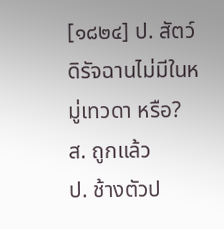[๑๘๒๔] ป. สัตว์ดิรัจฉานไม่มีในหมู่เทวดา หรือ?
ส. ถูกแล้ว
ป. ช้างตัวป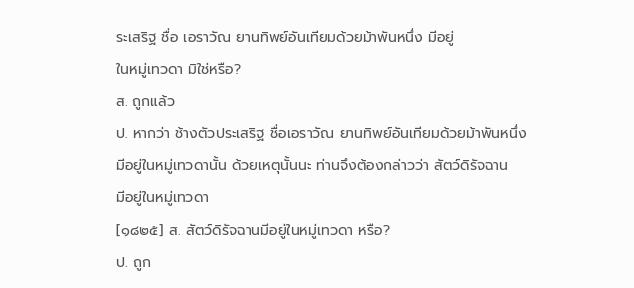ระเสริฐ ชื่อ เอราวัณ ยานทิพย์อันเทียมด้วยม้าพันหนึ่ง มีอยู่
ในหมู่เทวดา มิใช่หรือ?
ส. ถูกแล้ว
ป. หากว่า ช้างตัวประเสริฐ ชื่อเอราวัณ ยานทิพย์อันเทียมด้วยม้าพันหนึ่ง
มีอยู่ในหมู่เทวดานั้น ด้วยเหตุนั้นนะ ท่านจึงต้องกล่าวว่า สัตว์ดิรัจฉาน
มีอยู่ในหมู่เทวดา
[๑๘๒๕] ส. สัตว์ดิรัจฉานมีอยู่ในหมู่เทวดา หรือ?
ป. ถูก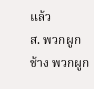แล้ว
ส. พวกผูกช้าง พวกผูก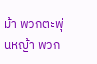ม้า พวกตะพุ่นหญ้า พวก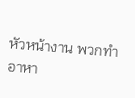หัวหน้างาน พวกทำ
อาหา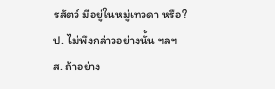รสัตว์ มีอยู่ในหมู่เทวดา หรือ?
ป. ไม่พึงกล่าวอย่างนั้น ฯลฯ
ส. ถ้าอย่าง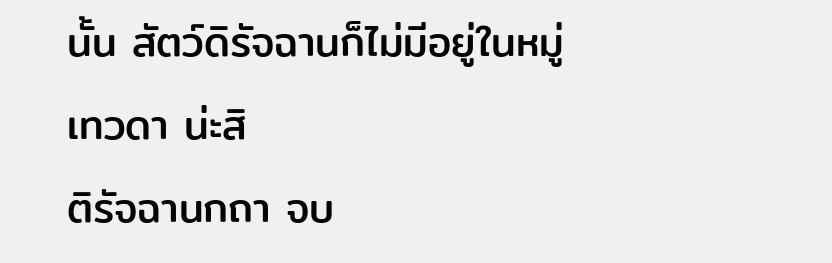นั้น สัตว์ดิรัจฉานก็ไม่มีอยู่ในหมู่เทวดา น่ะสิ
ติรัจฉานกถา จบ